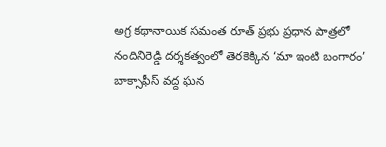అగ్ర కథానాయిక సమంత రూత్ ప్రభు ప్రధాన పాత్రలో నందినిరెడ్డి దర్శకత్వంలో తెరకెక్కిన ‘మా ఇంటి బంగారం’ బాక్సాఫీస్ వద్ద ఘన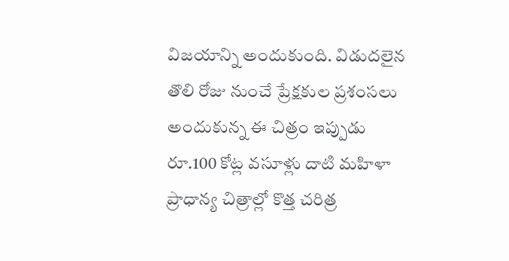విజయాన్ని అందుకుంది. విడుదలైన తొలి రోజు నుంచే ప్రేక్షకుల ప్రశంసలు అందుకున్న ఈ చిత్రం ఇప్పుడు రూ.100 కోట్ల వసూళ్లు దాటి మహిళా ప్రాధాన్య చిత్రాల్లో కొత్త చరిత్ర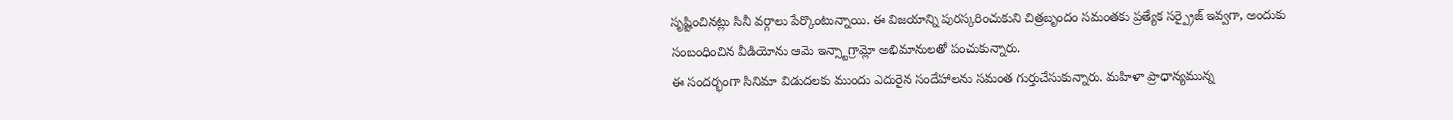సృష్టించినట్లు సినీ వర్గాలు పేర్కొంటున్నాయి. ఈ విజయాన్ని పురస్కరించుకుని చిత్రబృందం సమంతకు ప్రత్యేక సర్ప్రైజ్ ఇవ్వగా, అందుకు సంబంధించిన వీడియోను ఆమె ఇన్స్టాగ్రామ్లో అభిమానులతో పంచుకున్నారు.
ఈ సందర్భంగా సినిమా విడుదలకు ముందు ఎదురైన సందేహాలను సమంత గుర్తుచేసుకున్నారు. మహిళా ప్రాధాన్యమున్న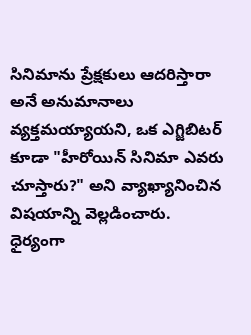సినిమాను ప్రేక్షకులు ఆదరిస్తారా అనే అనుమానాలు వ్యక్తమయ్యాయని, ఒక ఎగ్జిబిటర్ కూడా "హీరోయిన్ సినిమా ఎవరు చూస్తారు?" అని వ్యాఖ్యానించిన విషయాన్ని వెల్లడించారు. ధైర్యంగా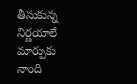తీసుకున్న నిర్ణయాలే మార్పుకు నాంది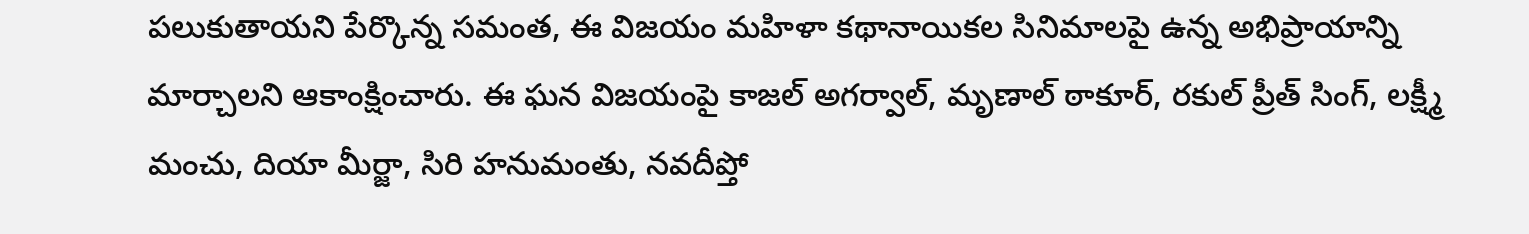పలుకుతాయని పేర్కొన్న సమంత, ఈ విజయం మహిళా కథానాయికల సినిమాలపై ఉన్న అభిప్రాయాన్ని మార్చాలని ఆకాంక్షించారు. ఈ ఘన విజయంపై కాజల్ అగర్వాల్, మృణాల్ ఠాకూర్, రకుల్ ప్రీత్ సింగ్, లక్ష్మీ మంచు, దియా మీర్జా, సిరి హనుమంతు, నవదీప్తో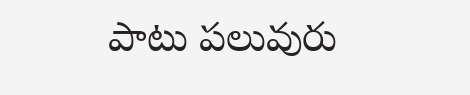పాటు పలువురు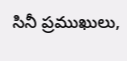సినీ ప్రముఖులు,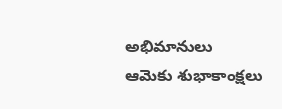అభిమానులు ఆమెకు శుభాకాంక్షలు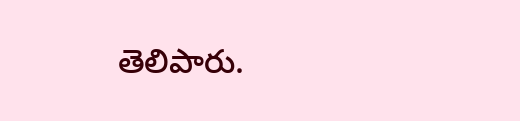తెలిపారు.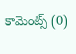కామెంట్స్ (0)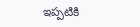ఇప్పటికి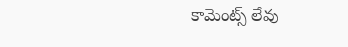కామెంట్స్ లేవు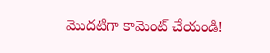మొదటిగా కామెంట్ చేయండి!